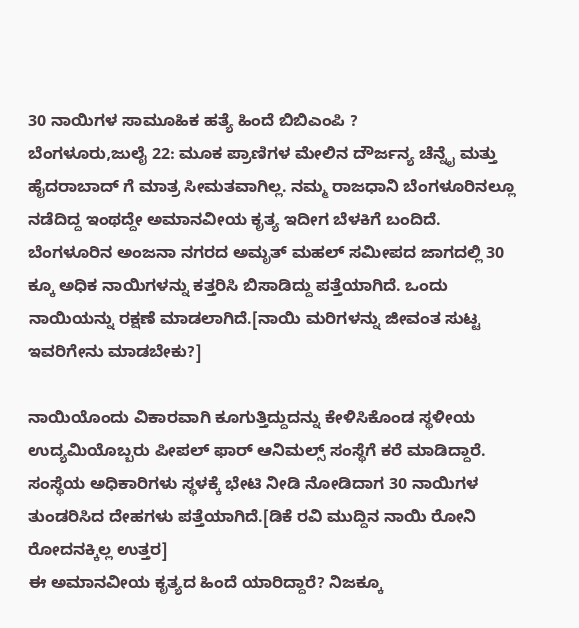30 ನಾಯಿಗಳ ಸಾಮೂಹಿಕ ಹತ್ಯೆ ಹಿಂದೆ ಬಿಬಿಎಂಪಿ ?
ಬೆಂಗಳೂರು,ಜುಲೈ 22: ಮೂಕ ಪ್ರಾಣಿಗಳ ಮೇಲಿನ ದೌರ್ಜನ್ಯ ಚೆನ್ನೈ ಮತ್ತು ಹೈದರಾಬಾದ್ ಗೆ ಮಾತ್ರ ಸೀಮತವಾಗಿಲ್ಲ. ನಮ್ಮ ರಾಜಧಾನಿ ಬೆಂಗಳೂರಿನಲ್ಲೂ ನಡೆದಿದ್ದ ಇಂಥದ್ದೇ ಅಮಾನವೀಯ ಕೃತ್ಯ ಇದೀಗ ಬೆಳಕಿಗೆ ಬಂದಿದೆ.
ಬೆಂಗಳೂರಿನ ಅಂಜನಾ ನಗರದ ಅಮೃತ್ ಮಹಲ್ ಸಮೀಪದ ಜಾಗದಲ್ಲಿ 30 ಕ್ಕೂ ಅಧಿಕ ನಾಯಿಗಳನ್ನು ಕತ್ತರಿಸಿ ಬಿಸಾಡಿದ್ದು ಪತ್ತೆಯಾಗಿದೆ. ಒಂದು ನಾಯಿಯನ್ನು ರಕ್ಷಣೆ ಮಾಡಲಾಗಿದೆ.[ನಾಯಿ ಮರಿಗಳನ್ನು ಜೀವಂತ ಸುಟ್ಟ ಇವರಿಗೇನು ಮಾಡಬೇಕು?]

ನಾಯಿಯೊಂದು ವಿಕಾರವಾಗಿ ಕೂಗುತ್ತಿದ್ದುದನ್ನು ಕೇಳಿಸಿಕೊಂಡ ಸ್ಥಳೀಯ ಉದ್ಯಮಿಯೊಬ್ಬರು ಪೀಪಲ್ ಫಾರ್ ಆನಿಮಲ್ಸ್ ಸಂಸ್ಥೆಗೆ ಕರೆ ಮಾಡಿದ್ದಾರೆ. ಸಂಸ್ಥೆಯ ಅಧಿಕಾರಿಗಳು ಸ್ಥಳಕ್ಕೆ ಭೇಟಿ ನೀಡಿ ನೋಡಿದಾಗ 30 ನಾಯಿಗಳ ತುಂಡರಿಸಿದ ದೇಹಗಳು ಪತ್ತೆಯಾಗಿದೆ.[ಡಿಕೆ ರವಿ ಮುದ್ದಿನ ನಾಯಿ ರೋನಿ ರೋದನಕ್ಕಿಲ್ಲ ಉತ್ತರ]
ಈ ಅಮಾನವೀಯ ಕೃತ್ಯದ ಹಿಂದೆ ಯಾರಿದ್ದಾರೆ? ನಿಜಕ್ಕೂ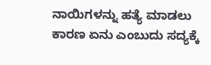ನಾಯಿಗಳನ್ನು ಹತ್ಯೆ ಮಾಡಲು ಕಾರಣ ಏನು ಎಂಬುದು ಸದ್ಯಕ್ಕೆ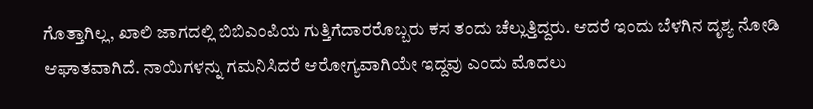ಗೊತ್ತಾಗಿಲ್ಲ, ಖಾಲಿ ಜಾಗದಲ್ಲಿ ಬಿಬಿಎಂಪಿಯ ಗುತ್ತಿಗೆದಾರರೊಬ್ಬರು ಕಸ ತಂದು ಚೆಲ್ಲುತ್ತಿದ್ದರು. ಆದರೆ ಇಂದು ಬೆಳಗಿನ ದೃಶ್ಯ ನೋಡಿ ಆಘಾತವಾಗಿದೆ. ನಾಯಿಗಳನ್ನು ಗಮನಿಸಿದರೆ ಆರೋಗ್ಯವಾಗಿಯೇ ಇದ್ದವು ಎಂದು ಮೊದಲು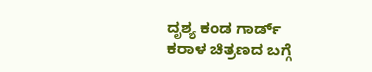ದೃಶ್ಯ ಕಂಡ ಗಾರ್ಡ್ ಕರಾಳ ಚಿತ್ರಣದ ಬಗ್ಗೆ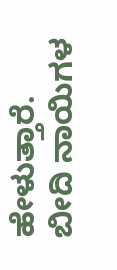ಹೇಳುತ್ತಾರೆ.
ಬೀದಿ ನಾಯಿಗಳ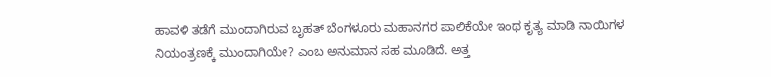ಹಾವಳಿ ತಡೆಗೆ ಮುಂದಾಗಿರುವ ಬೃಹತ್ ಬೆಂಗಳೂರು ಮಹಾನಗರ ಪಾಲಿಕೆಯೇ ಇಂಥ ಕೃತ್ಯ ಮಾಡಿ ನಾಯಿಗಳ ನಿಯಂತ್ರಣಕ್ಕೆ ಮುಂದಾಗಿಯೇ? ಎಂಬ ಅನುಮಾನ ಸಹ ಮೂಡಿದೆ. ಅತ್ತ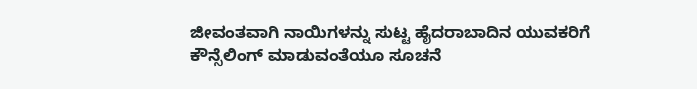ಜೀವಂತವಾಗಿ ನಾಯಿಗಳನ್ನು ಸುಟ್ಟ ಹೈದರಾಬಾದಿನ ಯುವಕರಿಗೆ ಕೌನ್ಸೆಲಿಂಗ್ ಮಾಡುವಂತೆಯೂ ಸೂಚನೆ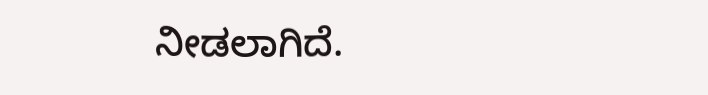ನೀಡಲಾಗಿದೆ.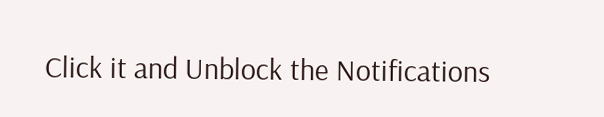Click it and Unblock the Notifications